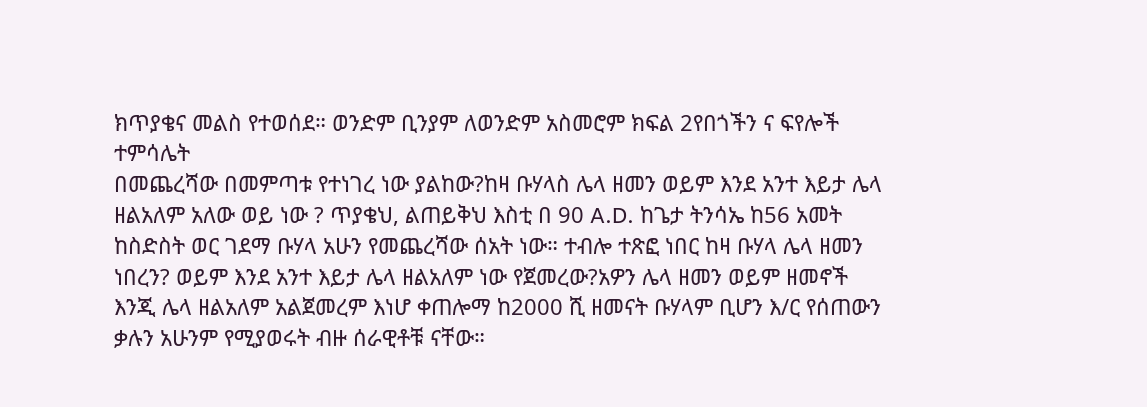ክጥያቄና መልስ የተወሰደ። ወንድም ቢንያም ለወንድም አስመሮም ክፍል 2የበጎችን ና ፍየሎች ተምሳሌት
በመጨረሻው በመምጣቱ የተነገረ ነው ያልከው?ከዛ ቡሃላስ ሌላ ዘመን ወይም እንደ አንተ እይታ ሌላ ዘልአለም አለው ወይ ነው ? ጥያቄህ, ልጠይቅህ እስቲ በ 90 A.D. ከጌታ ትንሳኤ ከ56 አመት ከስድስት ወር ገደማ ቡሃላ አሁን የመጨረሻው ሰአት ነው። ተብሎ ተጽፎ ነበር ከዛ ቡሃላ ሌላ ዘመን ነበረን? ወይም እንደ አንተ እይታ ሌላ ዘልአለም ነው የጀመረው?አዎን ሌላ ዘመን ወይም ዘመኖች እንጂ ሌላ ዘልአለም አልጀመረም እነሆ ቀጠሎማ ከ2000 ሺ ዘመናት ቡሃላም ቢሆን እ/ር የሰጠውን ቃሉን አሁንም የሚያወሩት ብዙ ሰራዊቶቹ ናቸው።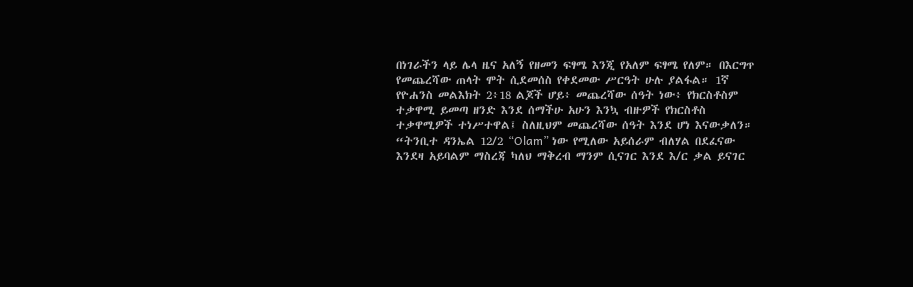በነገራችን ላይ ሌላ ዜና አለኝ የዘመን ፍፃሜ እንጂ የአለም ፍፃሜ የለም። በእርግጥ የመጨረሻው ጠላት ሞት ሲደመሰስ የቀደመው ሥርዓት ሁሉ ያልፋል። 1ኛ የዮሐንስ መልእክት 2፥18 ልጆች ሆይ፥ መጨረሻው ሰዓት ነው፥ የክርስቶስም ተቃዋሚ ይመጣ ዘንድ እንደ ሰማችሁ አሁን እንኳ ብዙዎች የክርስቶስ ተቃዋሚዎች ተነሥተዋል፤ ስለዚህም መጨረሻው ሰዓት እንደ ሆነ እናውቃለን።
“ትንቢተ ዳንኤል 12/2 “Olam” ነው የሚለው አይሰራም ብለሃል በደፈናው እንደዛ አይባልም ማስረጃ ካለህ ማቅረብ ማንም ሲናገር እንደ እ/ር ቃል ይናገር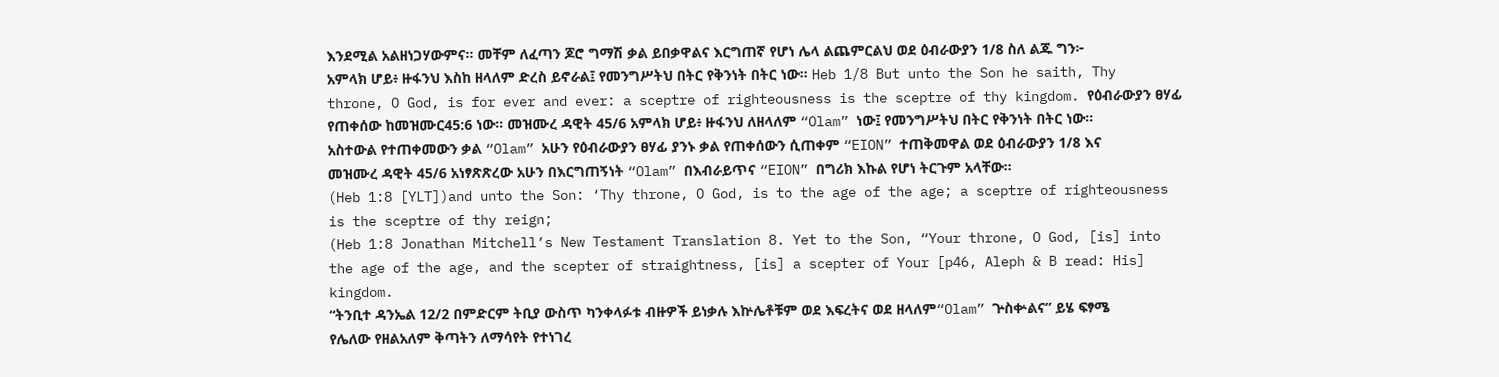እንደሚል አልዘነጋሃውምና። መቸም ለፈጣን ጆሮ ግማሽ ቃል ይበቃዋልና እርግጠኛ የሆነ ሌላ ልጨምርልህ ወደ ዕብራውያን 1/8 ስለ ልጁ ግን፦ አምላክ ሆይ፥ ዙፋንህ እስከ ዘላለም ድረስ ይኖራል፤ የመንግሥትህ በትር የቅንነት በትር ነው። Heb 1/8 But unto the Son he saith, Thy throne, O God, is for ever and ever: a sceptre of righteousness is the sceptre of thy kingdom. የዕብራውያን ፀሃፊ የጠቀሰው ከመዝሙር45:6 ነው። መዝሙረ ዳዊት 45/6 አምላክ ሆይ፥ ዙፋንህ ለዘላለም “Olam” ነው፤ የመንግሥትህ በትር የቅንነት በትር ነው። አስተውል የተጠቀመውን ቃል “Olam” አሁን የዕብራውያን ፀሃፊ ያንኑ ቃል የጠቀሰውን ሲጠቀም “EION” ተጠቅመዋል ወደ ዕብራውያን 1/8 እና መዝሙረ ዳዊት 45/6 አነፃጽጽረው አሁን በእርግጠኝነት “Olam” በእብራይጥና “EION” በግሪክ እኩል የሆነ ትርጉም አላቸው።
(Heb 1:8 [YLT])and unto the Son: ‘Thy throne, O God, is to the age of the age; a sceptre of righteousness is the sceptre of thy reign;
(Heb 1:8 Jonathan Mitchell’s New Testament Translation 8. Yet to the Son, “Your throne, O God, [is] into the age of the age, and the scepter of straightness, [is] a scepter of Your [p46, Aleph & B read: His] kingdom.
“ትንቢተ ዳንኤል 12/2 በምድርም ትቢያ ውስጥ ካንቀላፉቱ ብዙዎች ይነቃሉ እኵሌቶቹም ወደ እፍረትና ወደ ዘላለም“Olam” ጕስቍልና” ይሄ ፍፃሜ የሌለው የዘልአለም ቅጣትን ለማሳየት የተነገረ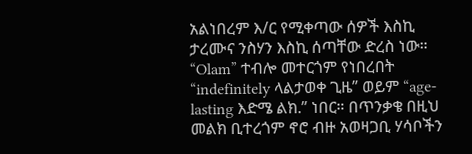አልነበረም እ/ር የሚቀጣው ሰዎች እስኪ ታረሙና ንስሃን እስኪ ሰጣቸው ድረስ ነው። “Olam” ተብሎ መተርጎም የነበረበት “indefinitely ላልታወቀ ጊዜ” ወይም “age-lasting እድሜ ልክ.” ነበር። በጥንቃቄ በዚህ መልክ ቢተረጎም ኖሮ ብዙ አወዛጋቢ ሃሳቦችን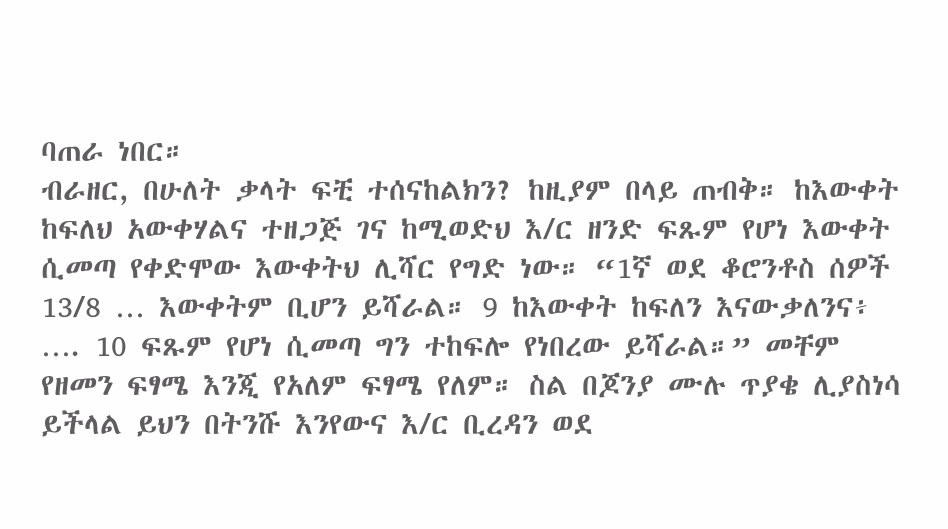ባጠራ ነበር።
ብራዘር, በሁለት ቃላት ፍቺ ተሰናከልክን? ከዚያም በላይ ጠብቅ። ከእውቀት ከፍለህ አውቀሃልና ተዘጋጅ ገና ከሚወድህ እ/ር ዘንድ ፍጹም የሆነ እውቀት ሲመጣ የቀድሞው እውቀትህ ሊሻር የግድ ነው። “1ኛ ወደ ቆሮንቶስ ሰዎች 13/8 … እውቀትም ቢሆን ይሻራል። 9 ከእውቀት ከፍለን እናውቃለንና፥ …. 10 ፍጹም የሆነ ሲመጣ ግን ተከፍሎ የነበረው ይሻራል።” መቸም የዘመን ፍፃሜ እንጂ የአለም ፍፃሜ የለም። ስል በጆንያ ሙሉ ጥያቄ ሊያስነሳ ይችላል ይህን በትንሹ እንየውና እ/ር ቢረዳን ወደ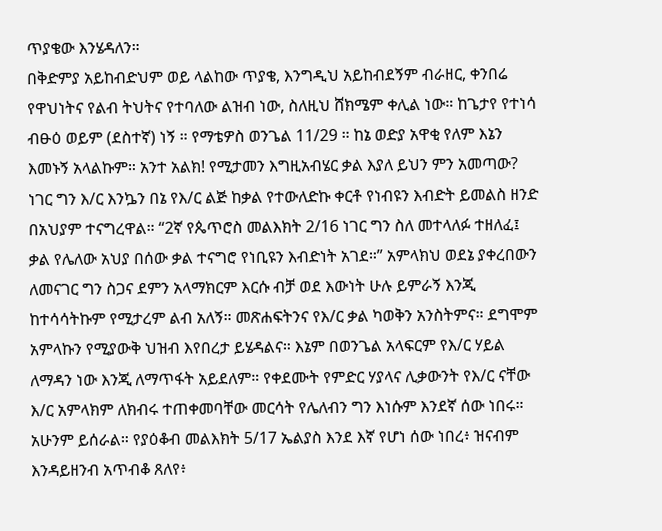ጥያቄው እንሄዳለን።
በቅድምያ አይከብድህም ወይ ላልከው ጥያቄ, እንግዲህ አይከብደኝም ብራዘር, ቀንበሬ የዋህነትና የልብ ትህትና የተባለው ልዝብ ነው, ስለዚህ ሸክሜም ቀሊል ነው። ከጌታየ የተነሳ ብፁዕ ወይም (ደስተኛ) ነኝ ። የማቴዎስ ወንጌል 11/29 ። ከኔ ወድያ አዋቂ የለም እኔን እመኑኝ አላልኩም። አንተ አልክ! የሚታመን እግዚአብሄር ቃል እያለ ይህን ምን አመጣው? ነገር ግን እ/ር እንኴን በኔ የእ/ር ልጅ ከቃል የተውለድኩ ቀርቶ የነብዩን እብድት ይመልስ ዘንድ በአህያም ተናግረዋል። “2ኛ የጴጥሮስ መልእክት 2/16 ነገር ግን ስለ መተላለፉ ተዘለፈ፤ ቃል የሌለው አህያ በሰው ቃል ተናግሮ የነቢዩን እብድነት አገደ።” አምላክህ ወደኔ ያቀረበውን ለመናገር ግን ስጋና ደምን አላማክርም እርሱ ብቻ ወደ እውነት ሁሉ ይምራኝ እንጂ ከተሳሳትኩም የሚታረም ልብ አለኝ። መጽሐፍትንና የእ/ር ቃል ካወቅን አንስትምና። ደግሞም አምላኩን የሚያውቅ ህዝብ እየበረታ ይሄዳልና። እኔም በወንጌል አላፍርም የእ/ር ሃይል ለማዳን ነው እንጂ ለማጥፋት አይደለም። የቀደሙት የምድር ሃያላና ሊቃውንት የእ/ር ናቸው እ/ር አምላክም ለክብሩ ተጠቀመባቸው መርሳት የሌለብን ግን እነሱም እንደኛ ሰው ነበሩ። አሁንም ይሰራል። የያዕቆብ መልእክት 5/17 ኤልያስ እንደ እኛ የሆነ ሰው ነበረ፥ ዝናብም እንዳይዘንብ አጥብቆ ጸለየ፥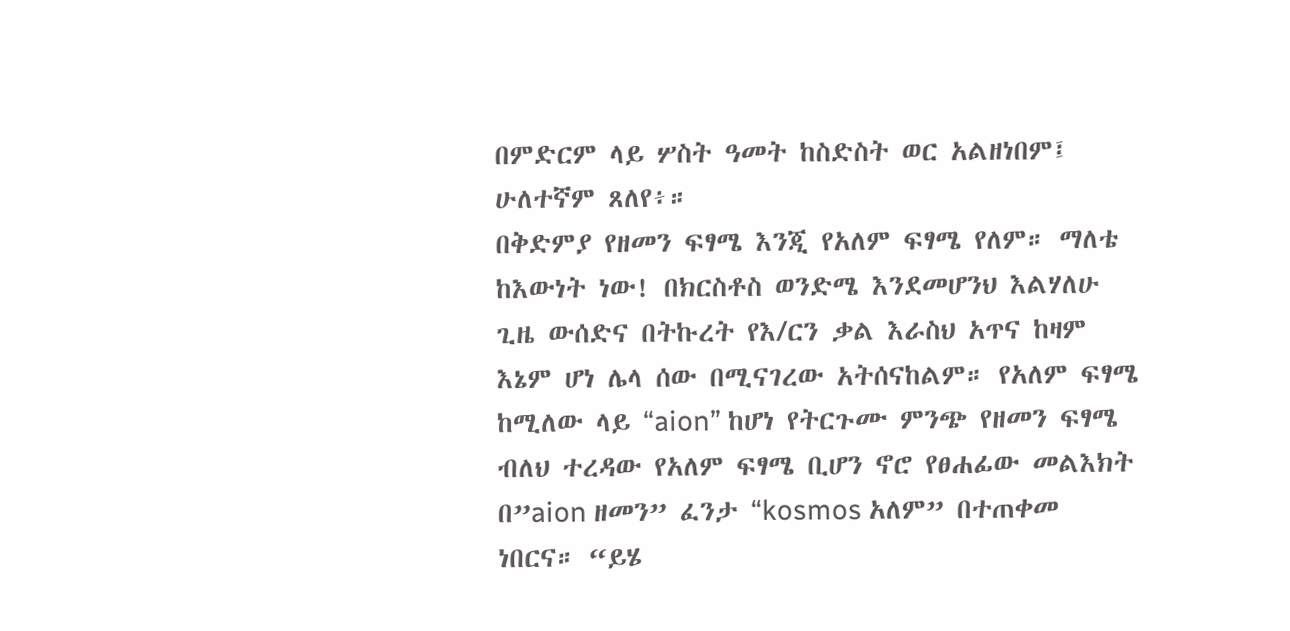በምድርም ላይ ሦስት ዓመት ከስድስት ወር አልዘነበም፤ ሁለተኛም ጸለየ፥።
በቅድምያ የዘመን ፍፃሜ እንጂ የአለም ፍፃሜ የለም። ማለቴ ከእውነት ነው! በክርስቶስ ወንድሜ እንደመሆንህ እልሃለሁ ጊዜ ውሰድና በትኩረት የእ/ርን ቃል እራስህ አጥና ከዛም እኔም ሆነ ሌላ ሰው በሚናገረው አትሰናከልም። የአለም ፍፃሜ ከሚለው ላይ “aion” ከሆነ የትርጉሙ ምንጭ የዘመን ፍፃሜ ብለህ ተረዳው የአለም ፍፃሜ ቢሆን ኖሮ የፀሐፊው መልእክት በ”aion ዘመን” ፈንታ “kosmos አለም” በተጠቀመ ነበርና። “ይሄ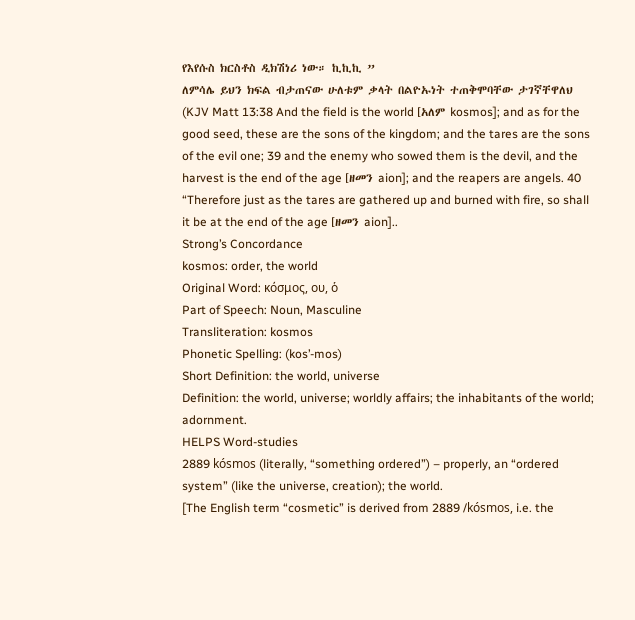የእየሱስ ክርስቶስ ዲክሽነሪ ነው። ኪኪኪ ”
ለምሳሌ ይህን ክፍል ብታጠናው ሁለቱም ቃላት በልዮኡነት ተጠቅሞባቸው ታገኛቸዋለህ (KJV Matt 13:38 And the field is the world [አለም kosmos]; and as for the good seed, these are the sons of the kingdom; and the tares are the sons of the evil one; 39 and the enemy who sowed them is the devil, and the harvest is the end of the age [ዘመን aion]; and the reapers are angels. 40 “Therefore just as the tares are gathered up and burned with fire, so shall it be at the end of the age [ዘመን aion]..
Strong’s Concordance
kosmos: order, the world
Original Word: κόσμος, ου, ὁ
Part of Speech: Noun, Masculine
Transliteration: kosmos
Phonetic Spelling: (kos’-mos)
Short Definition: the world, universe
Definition: the world, universe; worldly affairs; the inhabitants of the world; adornment.
HELPS Word-studies
2889 kósmos (literally, “something ordered”) – properly, an “ordered system” (like the universe, creation); the world.
[The English term “cosmetic” is derived from 2889 /kósmos, i.e. the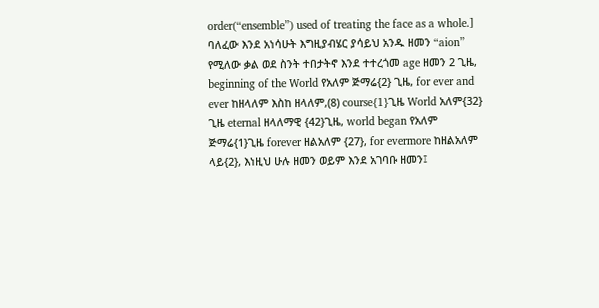order(“ensemble”) used of treating the face as a whole.]
ባለፈው እንደ አነሳሁት እግዚያብሄር ያሳይህ አንዱ ዘመን “aion” የሚለው ቃል ወደ ስንት ተበታትኖ እንደ ተተረጎመ age ዘመን 2 ጊዜ, beginning of the World የአለም ጅማሬ{2} ጊዜ, for ever and ever ከዘላለም እስከ ዘላለም,(8) course{1}ጊዜ World አለም{32} ጊዜ eternal ዘላለማዊ {42}ጊዜ, world began የአለም ጅማሬ{1}ጊዜ forever ዘልአለም {27}, for evermore ከዘልአለም ላይ{2}, እነዚህ ሁሉ ዘመን ወይም እንደ አገባቡ ዘመን፤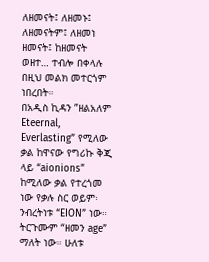ለዘመናት፤ ለዘመኑ፤ ለዘመናትም፤ ለዘመነ ዘመናት፤ ከዘመናት ወዘተ… ተብሎ በቀላሉ በዚህ መልክ መተርጎም ነበረበት።
በአዲስ ኪዳን ”ዘልአለም Eteernal, Everlasting” የሚለው ቃል ከዋናው የግሪኩ ቅጂ ላይ “aionions” ከሚለው ቃል የተረጎመ ነው የቃሉ ስር ወይም፡ ንብረትነቱ “EION” ነው። ትርጉሙም “ዘመን age” ማለት ነው። ሁለቱ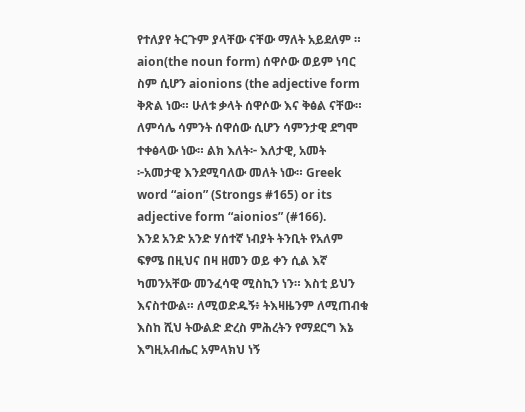የተለያየ ትርጉም ያላቸው ናቸው ማለት አይደለም ። aion(the noun form) ሰዋሶው ወይም ነባር ስም ሲሆን aionions (the adjective form ቅጽል ነው። ሁለቱ ቃላት ሰዋሶው እና ቅፅል ናቸው። ለምሳሌ ሳምንት ሰዋሰው ሲሆን ሳምንታዊ ደግሞ ተቀፅላው ነው። ልክ እለት፦ እለታዊ, አመት ፦አመታዊ እንደሚባለው መለት ነው። Greek word “aion” (Strongs #165) or its adjective form “aionios” (#166).
እንደ አንድ አንድ ሃሰተኛ ነብያት ትንቢት የአለም ፍፃሜ በዚህና በዛ ዘመን ወይ ቀን ሲል እኛ ካመንአቸው መንፈሳዊ ሚስኪን ነን። እስቲ ይህን እናስተውል። ለሚወድዱኝ፥ ትእዛዜንም ለሚጠብቁ እስከ ሺህ ትውልድ ድረስ ምሕረትን የማደርግ እኔ እግዚአብሔር አምላክህ ነኝ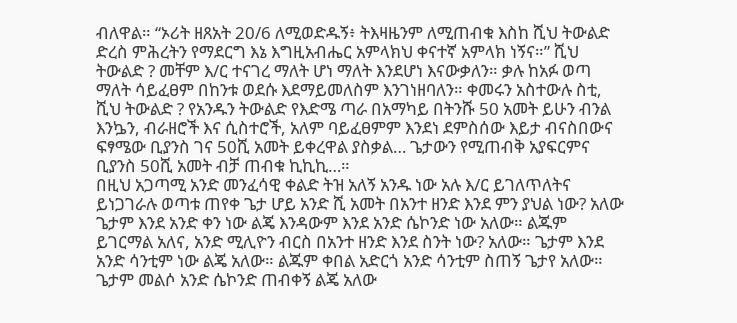ብለዋል። “ኦሪት ዘጸአት 20/6 ለሚወድዱኝ፥ ትእዛዜንም ለሚጠብቁ እስከ ሺህ ትውልድ ድረስ ምሕረትን የማደርግ እኔ እግዚአብሔር አምላክህ ቀናተኛ አምላክ ነኝና።” ሺህ ትውልድ ? መቸም እ/ር ተናገረ ማለት ሆነ ማለት እንደሆነ እናውቃለን። ቃሉ ከአፉ ወጣ ማለት ሳይፈፀም በከንቱ ወደሱ እደማይመለስም እንገነዘባለን። ቀመሩን አስተውሉ ስቲ, ሺህ ትውልድ ? የአንዱን ትውልድ የእድሜ ጣራ በአማካይ በትንሹ 50 አመት ይሁን ብንል እንኴን, ብራዘሮች እና ሲስተሮች, አለም ባይፈፀምም እንደነ ደምስሰው እይታ ብናስበውና ፍፃሜው ቢያንስ ገና 50ሺ አመት ይቀረዋል ያስቃል… ጌታውን የሚጠብቅ አያፍርምና ቢያንስ 50ሺ አመት ብቻ ጠብቁ ኪኪኪ…።
በዚህ አጋጣሚ አንድ መንፈሳዊ ቀልድ ትዝ አለኝ አንዱ ነው አሉ እ/ር ይገለጥለትና ይነጋገራሉ ወጣቱ ጠየቀ ጌታ ሆይ አንድ ሺ አመት በአንተ ዘንድ እንደ ምን ያህል ነው? አለው ጌታም እንደ አንድ ቀን ነው ልጄ እንዳውም እንደ አንድ ሴኮንድ ነው አለው። ልጁም ይገርማል አለና, አንድ ሚሊዮን ብርስ በአንተ ዘንድ እንደ ስንት ነው? አለው። ጌታም እንደ አንድ ሳንቲም ነው ልጄ አለው። ልጁም ቀበል አድርጎ አንድ ሳንቲም ስጠኝ ጌታየ አለው። ጌታም መልሶ አንድ ሴኮንድ ጠብቀኝ ልጄ አለው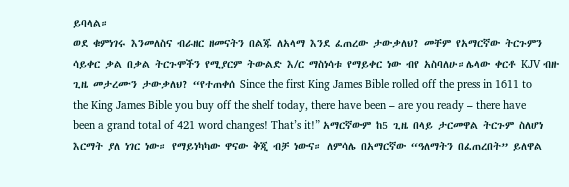ይባላል።
ወደ ቁምነገሩ እንመለስና ብራዘር ዘመናትን በልጁ ለአላማ እንደ ፈጠረው ታውቃለህ? መቸም የአማርኛው ትርጉምን ሳይቀር ቃል በቃል ትርጉሞችን የሚያርም ትውልድ እ/ር ማስነሳቱ የማይቀር ነው ብየ አስባለሁ።ሌላው ቀርቶ KJV ብዙ ጊዜ መታረሙን ታውቃለህ? “የተጠቀሰ Since the first King James Bible rolled off the press in 1611 to the King James Bible you buy off the shelf today, there have been – are you ready – there have been a grand total of 421 word changes! That’s it!” አማርኛውም ከ5 ጊዜ በላይ ታርመዋል ትርጉም ስለሆነ እርማት ያለ ነገር ነው። የማይነካካው ዋናው ቅጂ ብቻ ነውና። ለምሳሌ በአማርኛው “ዓለማትን በፈጠረበት” ይለዋል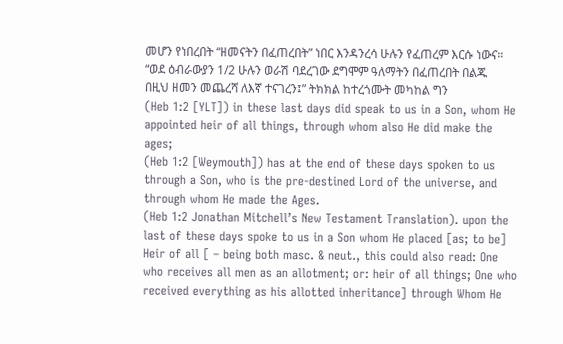መሆን የነበረበት “ዘመናትን በፈጠረበት” ነበር እንዳንረሳ ሁሉን የፈጠረም እርሱ ነውና። “ወደ ዕብራውያን 1/2 ሁሉን ወራሽ ባደረገው ደግሞም ዓለማትን በፈጠረበት በልጁ በዚህ ዘመን መጨረሻ ለእኛ ተናገረን፤” ትክክል ከተረጎሙት መካከል ግን
(Heb 1:2 [YLT]) in these last days did speak to us in a Son, whom He appointed heir of all things, through whom also He did make the ages;
(Heb 1:2 [Weymouth]) has at the end of these days spoken to us through a Son, who is the pre-destined Lord of the universe, and through whom He made the Ages.
(Heb 1:2 Jonathan Mitchell’s New Testament Translation). upon the last of these days spoke to us in a Son whom He placed [as; to be] Heir of all [ – being both masc. & neut., this could also read: One who receives all men as an allotment; or: heir of all things; One who received everything as his allotted inheritance] through Whom He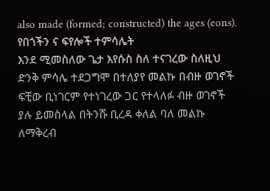also made (formed; constructed) the ages (eons).
የበጎችን ና ፍየሎች ተምሳሌት
እንደ ሚመስለው ጌታ እየሱስ ስለ ተናገረው ስለዚህ ድንቅ ምሳሌ ተደጋግሞ በተለያየ መልኩ በብዙ ወገኖች ፍቺው ቢነገርም የተነገረው ጋር የተላለፉ ብዙ ወገኖች ያሉ ይመስላል በትንሹ ቢረዳ ቀለል ባለ መልኩ ለማቅረብ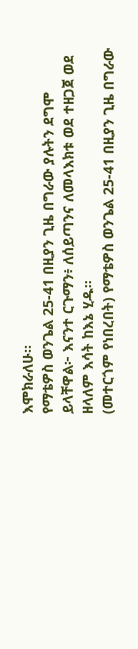እሞክራለሁ።
የማቴዎስ ወንጌል 25-41 በዚያን ጊዜ በግራው ያሉትን ደግሞ ይላቸዋል፦ እናንተ ርጉማን፥ ለሰይጣንና ለመላእክቱ ወደ ተዘጋጀ ወደ ዘላለም እሳት ከእኔ ሂዱ።
(መተርጎም የነበረበት) የማቴዎስ ወንጌል 25-41 በዚያን ጊዜ በግራው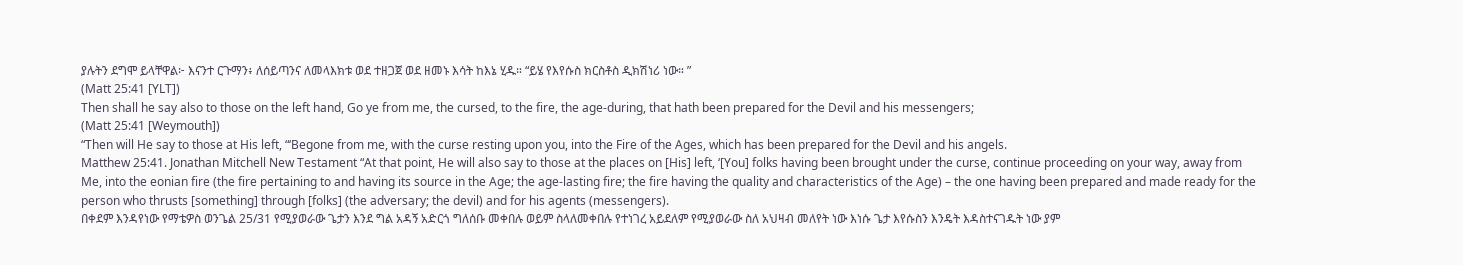ያሉትን ደግሞ ይላቸዋል፦ እናንተ ርጉማን፥ ለሰይጣንና ለመላእክቱ ወደ ተዘጋጀ ወደ ዘመኑ እሳት ከእኔ ሂዱ። “ይሄ የእየሱስ ክርስቶስ ዲክሽነሪ ነው። ”
(Matt 25:41 [YLT])
Then shall he say also to those on the left hand, Go ye from me, the cursed, to the fire, the age-during, that hath been prepared for the Devil and his messengers;
(Matt 25:41 [Weymouth])
“Then will He say to those at His left, “‘Begone from me, with the curse resting upon you, into the Fire of the Ages, which has been prepared for the Devil and his angels.
Matthew 25:41. Jonathan Mitchell New Testament “At that point, He will also say to those at the places on [His] left, ‘[You] folks having been brought under the curse, continue proceeding on your way, away from Me, into the eonian fire (the fire pertaining to and having its source in the Age; the age-lasting fire; the fire having the quality and characteristics of the Age) – the one having been prepared and made ready for the person who thrusts [something] through [folks] (the adversary; the devil) and for his agents (messengers).
በቀደም እንዳየነው የማቴዎስ ወንጌል 25/31 የሚያወራው ጌታን እንደ ግል አዳኝ አድርጎ ግለሰቡ መቀበሉ ወይም ስላለመቀበሉ የተነገረ አይደለም የሚያወራው ስለ አህዛብ መለየት ነው እነሱ ጌታ እየሱስን እንዴት እዳስተናገዱት ነው ያም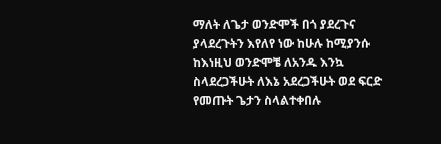ማለት ለጌታ ወንድሞች በጎ ያደረጉና ያላደረጉትን እየለየ ነው ከሁሉ ከሚያንሱ ከእነዚህ ወንድሞቼ ለአንዱ እንኳ ስላደረጋችሁት ለእኔ አደረጋችሁት ወደ ፍርድ የመጡት ጌታን ስላልተቀበሉ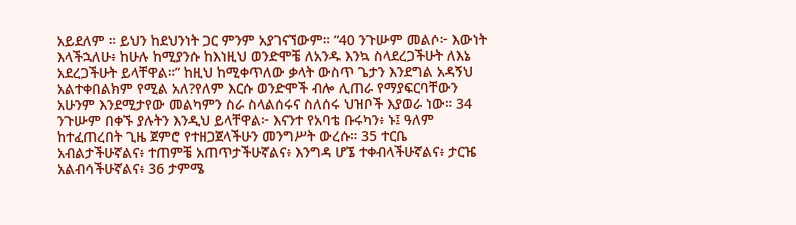አይደለም ። ይህን ከደህንነት ጋር ምንም አያገናኘውም። “40 ንጉሡም መልሶ፦ እውነት እላችኋለሁ፥ ከሁሉ ከሚያንሱ ከእነዚህ ወንድሞቼ ለአንዱ እንኳ ስላደረጋችሁት ለእኔ አደረጋችሁት ይላቸዋል።” ከዚህ ከሚቀጥለው ቃላት ውስጥ ጌታን እንደግል አዳኝህ አልተቀበልክም የሚል አለ?የለም እርሱ ወንድሞች ብሎ ሊጠራ የማያፍርባቸውን አሁንም እንደሚታየው መልካምን ስራ ስላልሰሩና ስለሰሩ ህዝቦች እያወራ ነው። 34 ንጉሡም በቀኙ ያሉትን እንዲህ ይላቸዋል፦ እናንተ የአባቴ ቡሩካን፥ ኑ፤ ዓለም ከተፈጠረበት ጊዜ ጀምሮ የተዘጋጀላችሁን መንግሥት ውረሱ። 35 ተርቤ አብልታችሁኛልና፥ ተጠምቼ አጠጥታችሁኛልና፥ እንግዳ ሆኜ ተቀብላችሁኛልና፥ ታርዤ አልብሳችሁኛልና፥ 36 ታምሜ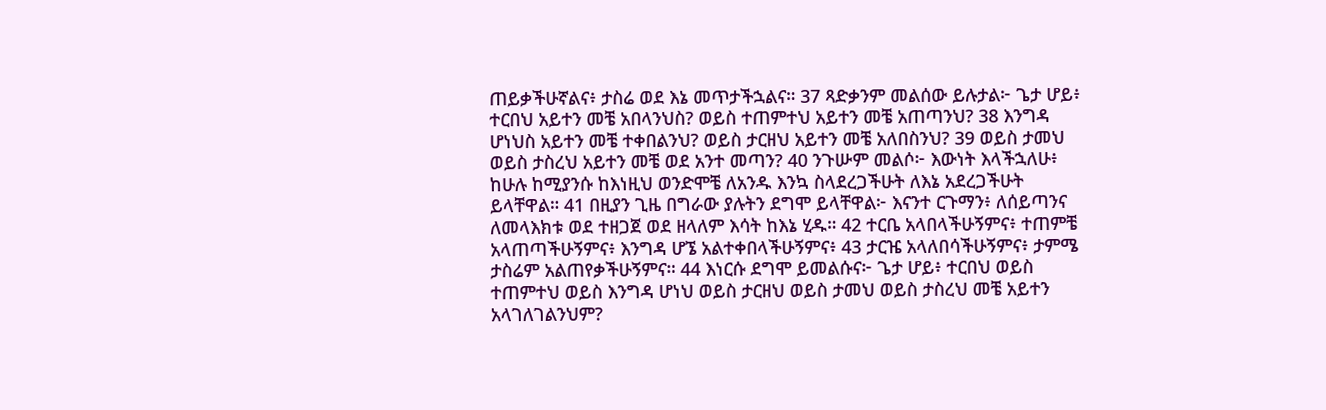ጠይቃችሁኛልና፥ ታስሬ ወደ እኔ መጥታችኋልና። 37 ጻድቃንም መልሰው ይሉታል፦ ጌታ ሆይ፥ ተርበህ አይተን መቼ አበላንህስ? ወይስ ተጠምተህ አይተን መቼ አጠጣንህ? 38 እንግዳ ሆነህስ አይተን መቼ ተቀበልንህ? ወይስ ታርዘህ አይተን መቼ አለበስንህ? 39 ወይስ ታመህ ወይስ ታስረህ አይተን መቼ ወደ አንተ መጣን? 40 ንጉሡም መልሶ፦ እውነት እላችኋለሁ፥ ከሁሉ ከሚያንሱ ከእነዚህ ወንድሞቼ ለአንዱ እንኳ ስላደረጋችሁት ለእኔ አደረጋችሁት ይላቸዋል። 41 በዚያን ጊዜ በግራው ያሉትን ደግሞ ይላቸዋል፦ እናንተ ርጉማን፥ ለሰይጣንና ለመላእክቱ ወደ ተዘጋጀ ወደ ዘላለም እሳት ከእኔ ሂዱ። 42 ተርቤ አላበላችሁኝምና፥ ተጠምቼ አላጠጣችሁኝምና፥ እንግዳ ሆኜ አልተቀበላችሁኝምና፥ 43 ታርዤ አላለበሳችሁኝምና፥ ታምሜ ታስሬም አልጠየቃችሁኝምና። 44 እነርሱ ደግሞ ይመልሱና፦ ጌታ ሆይ፥ ተርበህ ወይስ ተጠምተህ ወይስ እንግዳ ሆነህ ወይስ ታርዘህ ወይስ ታመህ ወይስ ታስረህ መቼ አይተን አላገለገልንህም?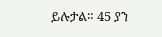ይሉታል። 45 ያን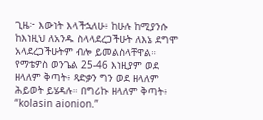ጊዜ፦ እውነት እላችኋለሁ፥ ከሁሉ ከሚያንሱ ከእነዚህ ለአንዱ ስላላደረጋችሁት ለእኔ ደግሞ አላደረጋችሁትም ብሎ ይመልስላቸዋል።
የማቴዎስ ወንጌል 25-46 እነዚያም ወደ ዘላለም ቅጣት፥ ጻድቃን ግን ወደ ዘላለም ሕይወት ይሄዳሉ። በግሪኩ ዘላለም ቅጣት፥ “kolasin aionion.”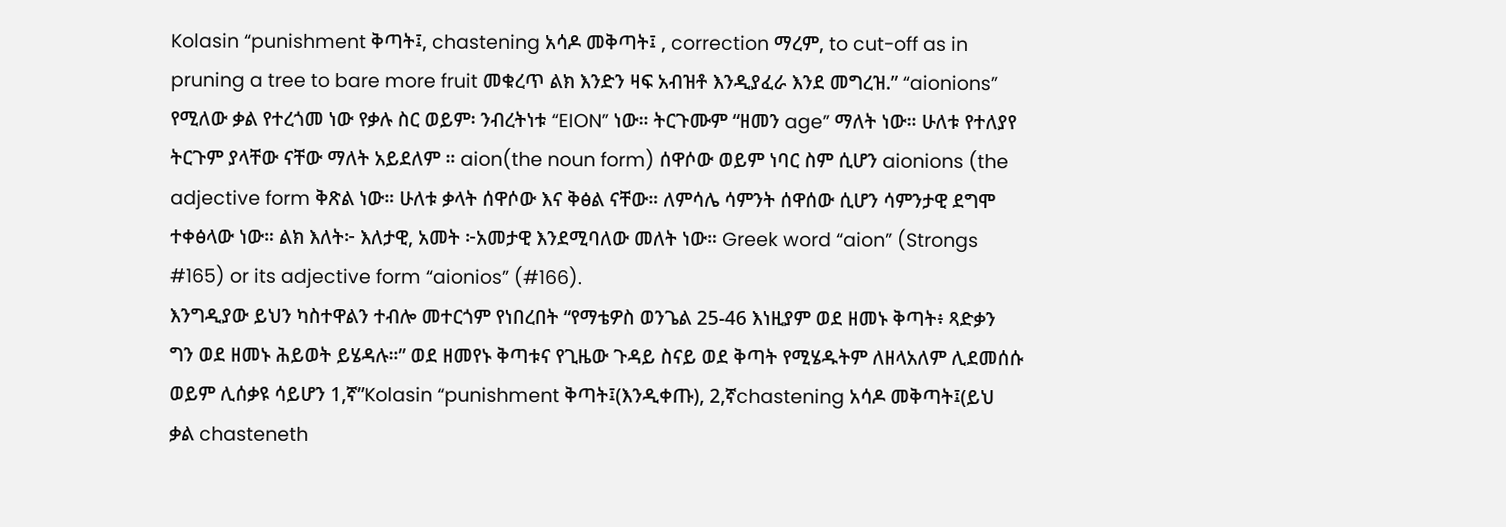Kolasin “punishment ቅጣት፤, chastening አሳዶ መቅጣት፤ , correction ማረም, to cut-off as in pruning a tree to bare more fruit መቁረጥ ልክ እንድን ዛፍ አብዝቶ እንዲያፈራ እንደ መግረዝ.” “aionions” የሚለው ቃል የተረጎመ ነው የቃሉ ስር ወይም፡ ንብረትነቱ “EION” ነው። ትርጉሙም “ዘመን age” ማለት ነው። ሁለቱ የተለያየ ትርጉም ያላቸው ናቸው ማለት አይደለም ። aion(the noun form) ሰዋሶው ወይም ነባር ስም ሲሆን aionions (the adjective form ቅጽል ነው። ሁለቱ ቃላት ሰዋሶው እና ቅፅል ናቸው። ለምሳሌ ሳምንት ሰዋሰው ሲሆን ሳምንታዊ ደግሞ ተቀፅላው ነው። ልክ እለት፦ እለታዊ, አመት ፦አመታዊ እንደሚባለው መለት ነው። Greek word “aion” (Strongs #165) or its adjective form “aionios” (#166).
እንግዲያው ይህን ካስተዋልን ተብሎ መተርጎም የነበረበት “የማቴዎስ ወንጌል 25-46 እነዚያም ወደ ዘመኑ ቅጣት፥ ጻድቃን ግን ወደ ዘመኑ ሕይወት ይሄዳሉ።” ወደ ዘመየኑ ቅጣቱና የጊዜው ጉዳይ ስናይ ወደ ቅጣት የሚሄዱትም ለዘላአለም ሊደመሰሱ ወይም ሊሰቃዩ ሳይሆን 1,ኛ”Kolasin “punishment ቅጣት፤(እንዲቀጡ), 2,ኛchastening አሳዶ መቅጣት፤(ይህ ቃል chasteneth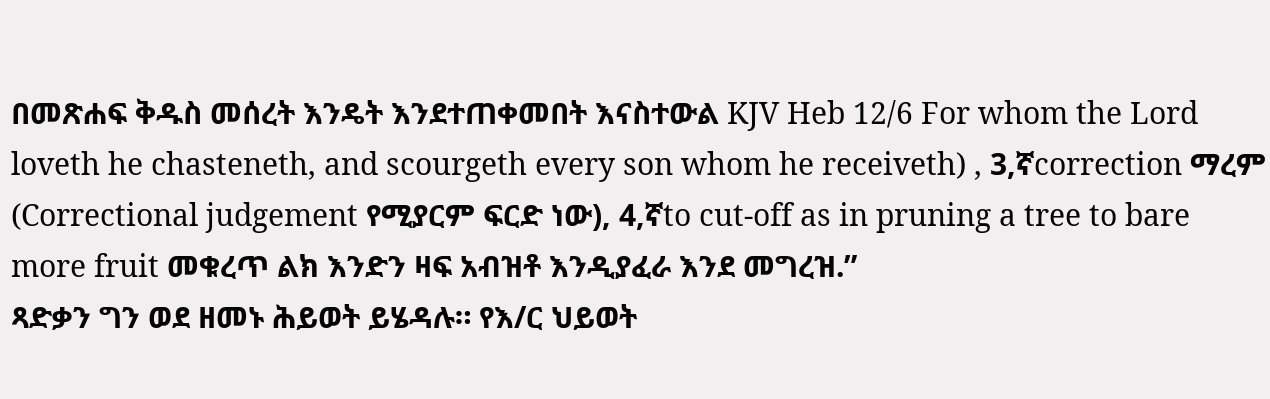በመጽሐፍ ቅዱስ መሰረት እንዴት እንደተጠቀመበት እናስተውል KJV Heb 12/6 For whom the Lord loveth he chasteneth, and scourgeth every son whom he receiveth) , 3,ኛcorrection ማረም (Correctional judgement የሚያርም ፍርድ ነው), 4,ኛto cut-off as in pruning a tree to bare more fruit መቁረጥ ልክ እንድን ዛፍ አብዝቶ እንዲያፈራ እንደ መግረዝ.”
ጻድቃን ግን ወደ ዘመኑ ሕይወት ይሄዳሉ። የእ/ር ህይወት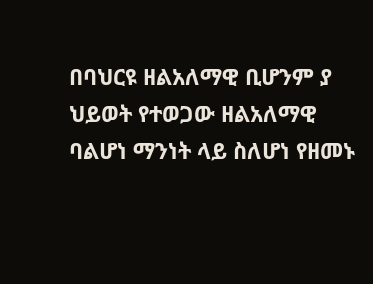በባህርዩ ዘልአለማዊ ቢሆንም ያ ህይወት የተወጋው ዘልአለማዊ ባልሆነ ማንነት ላይ ስለሆነ የዘመኑ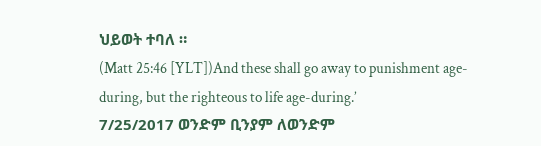ህይወት ተባለ ።
(Matt 25:46 [YLT])And these shall go away to punishment age-during, but the righteous to life age-during.’
7/25/2017 ወንድም ቢንያም ለወንድም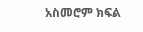አስመሮም ክፍል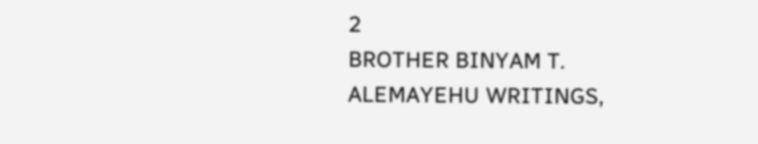2
BROTHER BINYAM T. ALEMAYEHU WRITINGS,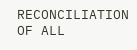RECONCILIATION OF ALL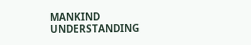MANKIND UNDERSTANDING